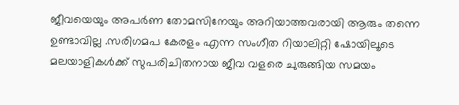ജീവയെയും അപർണ തോമസിനേയും അറിയാത്തവരായി ആരും തന്നെ ഉണ്ടാവില്ല .സരിഗമപ കേരളം എന്ന സംഗീത റിയാലിറ്റി ഷോയിലൂടെ മലയാളികൾക്ക് സുപരിചിതനായ ജീവ വളരെ ചുരുങ്ങിയ സമയം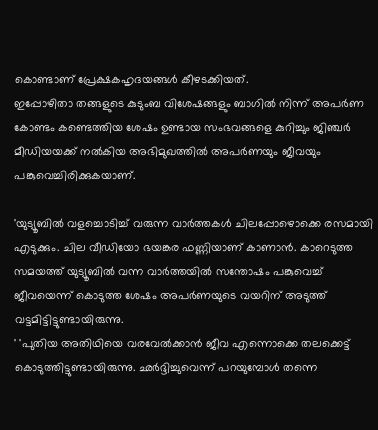കൊണ്ടാണ് പ്രേക്ഷകഹൃദയങ്ങൾ കീഴടക്കിയത്.
ഇപ്പോഴിതാ തങ്ങളുടെ കുടുംബ വിശേഷങ്ങളും ബാഗിൽ നിന്ന് അപർണ കോണ്ടം കണ്ടെത്തിയ ശേഷം ഉണ്ടായ സംഭവങ്ങളെ കുറിച്ചും ജിഞ്ചർ മീഡിയയക്ക് നൽകിയ അഭിമുഖത്തിൽ അപർണയും ജീവയും പങ്കുവെച്ചിരിക്കുകയാണ്.

'യുട്യൂബിൽ വളച്ചൊടിച്ച് വരുന്ന വാർത്തകൾ ചിലപ്പോഴൊക്കെ രസമായി എടുക്കും. ചില വീഡിയോ ഭയങ്കര ഫണ്ണിയാണ് കാണാൻ. കാറെടുത്ത സമയത്ത് യുട്യൂബിൽ വന്ന വാർത്തയിൽ സന്തോഷം പങ്കുവെച്ച് ജീവയെന്ന് കൊടുത്ത ശേഷം അപർണയുടെ വയറിന് അടുത്ത് വട്ടമിട്ടിട്ടുണ്ടായിരുന്നു.
' 'പുതിയ അതിഥിയെ വരവേൽക്കാൻ ജീവ എന്നൊക്കെ തലക്കെട്ട് കൊടുത്തിട്ടുണ്ടായിരുന്നു. ഛർദ്ദിച്ചുവെന്ന് പറയുമ്പോൾ തന്നെ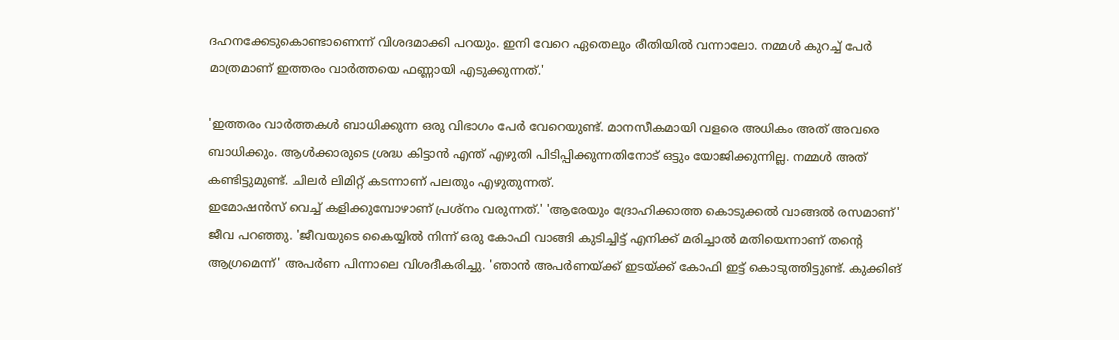ദഹനക്കേടുകൊണ്ടാണെന്ന് വിശദമാക്കി പറയും. ഇനി വേറെ ഏതെലും രീതിയിൽ വന്നാലോ. നമ്മൾ കുറച്ച് പേർ മാത്രമാണ് ഇത്തരം വാർത്തയെ ഫണ്ണായി എടുക്കുന്നത്.'

'ഇത്തരം വാർത്തകൾ ബാധിക്കുന്ന ഒരു വിഭാഗം പേർ വേറെയുണ്ട്. മാനസീകമായി വളരെ അധികം അത് അവരെ ബാധിക്കും. ആൾക്കാരുടെ ശ്രദ്ധ കിട്ടാൻ എന്ത് എഴുതി പിടിപ്പിക്കുന്നതിനോട് ഒട്ടും യോജിക്കുന്നില്ല. നമ്മൾ അത് കണ്ടിട്ടുമുണ്ട്. ചിലർ ലിമിറ്റ് കടന്നാണ് പലതും എഴുതുന്നത്.
ഇമോഷൻസ് വെച്ച് കളിക്കുമ്പോഴാണ് പ്രശ്നം വരുന്നത്.' 'ആരേയും ദ്രോഹിക്കാത്ത കൊടുക്കൽ വാങ്ങൽ രസമാണ്' ജീവ പറഞ്ഞു. 'ജീവയുടെ കൈയ്യിൽ നിന്ന് ഒരു കോഫി വാങ്ങി കുടിച്ചിട്ട് എനിക്ക് മരിച്ചാൽ മതിയെന്നാണ് തന്റെ ആഗ്രമെന്ന്' അപർണ പിന്നാലെ വിശദീകരിച്ചു. 'ഞാൻ അപർണയ്ക്ക് ഇടയ്ക്ക് കോഫി ഇട്ട് കൊടുത്തിട്ടുണ്ട്. കുക്കിങ്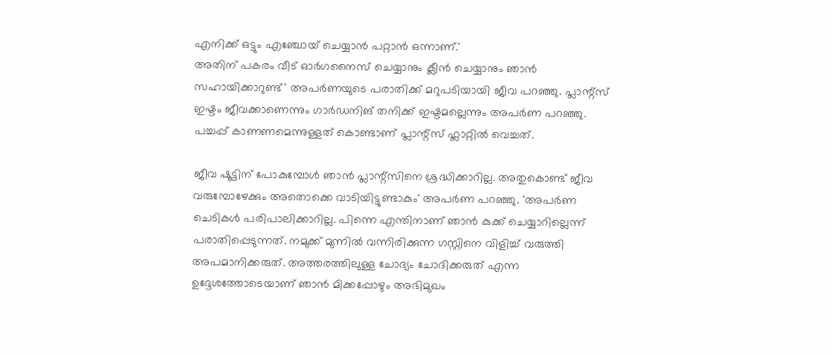എനിക്ക് ഒട്ടും എഞ്ചോയ് ചെയ്യാൻ പറ്റാൻ ഒന്നാണ്.'
അതിന് പകരം വീട് ഓർഗനൈസ് ചെയ്യാനും ക്ലീൻ ചെയ്യാനും ഞാൻ സഹായിക്കാറുണ്ട്' അപർണയുടെ പരാതിക്ക് മറുപടിയായി ജീവ പറഞ്ഞു. പ്ലാന്റ്സ് ഇഷ്ടം ജീവക്കാണെന്നും ഗാർഡനിങ് തനിക്ക് ഇഷ്ടമല്ലെന്നും അപർണ പറഞ്ഞു. പച്ചപ്പ് കാണണമെന്നുള്ളത് കൊണ്ടാണ് പ്ലാന്റ്സ് ഫ്ലാറ്റിൽ വെച്ചത്.

ജീവ ഷൂട്ടിന് പോകുമ്പോൾ ഞാൻ പ്ലാന്റ്സിനെ ശ്രദ്ധിക്കാറില്ല. അതുകൊണ്ട് ജീവ വരുമ്പോഴേക്കും അതൊക്കെ വാടിയിട്ടുണ്ടാകും' അപർണ പറഞ്ഞു. 'അപർണ ചെടികൾ പരിപാലിക്കാറില്ല. പിന്നെ എന്തിനാണ് ഞാൻ കുക്ക് ചെയ്യാറില്ലെന്ന് പരാതിപ്പെടുന്നത്. നമുക്ക് മുന്നിൽ വന്നിരിക്കുന്ന ഗസ്റ്റിനെ വിളിച്ച് വരുത്തി അപമാനിക്കരുത്. അത്തരത്തിലുള്ള ചോദ്യം ചോദിക്കരുത് എന്ന ഉദ്ദേശത്തോടെയാണ് ഞാൻ മിക്കപ്പോഴും അഭിമുഖം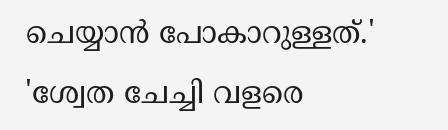ചെയ്യാൻ പോകാറുള്ളത്.'
'ശ്വേത ചേച്ചി വളരെ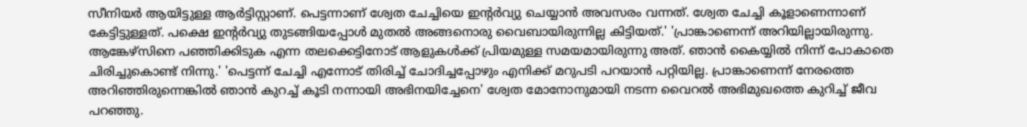സീനിയർ ആയിട്ടുള്ള ആർട്ടിസ്റ്റാണ്. പെട്ടന്നാണ് ശ്വേത ചേച്ചിയെ ഇന്റർവ്യു ചെയ്യാൻ അവസരം വന്നത്. ശ്വേത ചേച്ചി കൂളാണെന്നാണ് കേട്ടിട്ടുള്ളത്. പക്ഷെ ഇന്റർവ്യു തുടങ്ങിയപ്പോൾ മുതൽ അങ്ങനൊരു വൈബായിരുന്നില്ല കിട്ടിയത്.' 'പ്രാങ്കാണെന്ന് അറിയില്ലായിരുന്നു.
ആങ്കേഴ്സിനെ പഞ്ഞിക്കിടുക എന്ന തലക്കെട്ടിനോട് ആളുകൾക്ക് പ്രിയമുള്ള സമയമായിരുന്നു അത്. ഞാൻ കൈയ്യിൽ നിന്ന് പോകാതെ ചിരിച്ചുകൊണ്ട് നിന്നു.' 'പെട്ടന്ന് ചേച്ചി എന്നോട് തിരിച്ച് ചോദിച്ചപ്പോഴും എനിക്ക് മറുപടി പറയാൻ പറ്റിയില്ല. പ്രാങ്കാണെന്ന് നേരത്തെ അറിഞ്ഞിരുന്നെങ്കിൽ ഞാൻ കുറച്ച് കൂടി നന്നായി അഭിനയിച്ചേനെ' ശ്വേത മോനോനുമായി നടന്ന വൈറൽ അഭിമുഖത്തെ കുറിച്ച് ജീവ പറഞ്ഞു.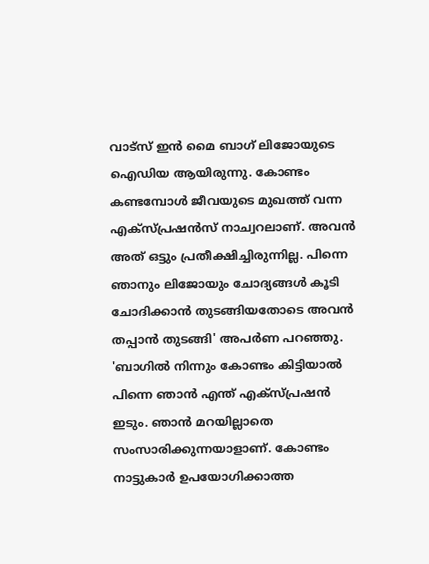വാട്സ് ഇൻ മൈ ബാഗ് ലിജോയുടെ ഐഡിയ ആയിരുന്നു. കോണ്ടം കണ്ടമ്പോൾ ജീവയുടെ മുഖത്ത് വന്ന എക്സ്പ്രഷൻസ് നാച്വറലാണ്. അവൻ അത് ഒട്ടും പ്രതീക്ഷിച്ചിരുന്നില്ല. പിന്നെ ഞാനും ലിജോയും ചോദ്യങ്ങൾ കൂടി ചോദിക്കാൻ തുടങ്ങിയതോടെ അവൻ തപ്പാൻ തുടങ്ങി' അപർണ പറഞ്ഞു.
'ബാഗിൽ നിന്നും കോണ്ടം കിട്ടിയാൽ പിന്നെ ഞാൻ എന്ത് എക്സ്പ്രഷൻ ഇടും. ഞാൻ മറയില്ലാതെ സംസാരിക്കുന്നയാളാണ്. കോണ്ടം നാട്ടുകാർ ഉപയോഗിക്കാത്ത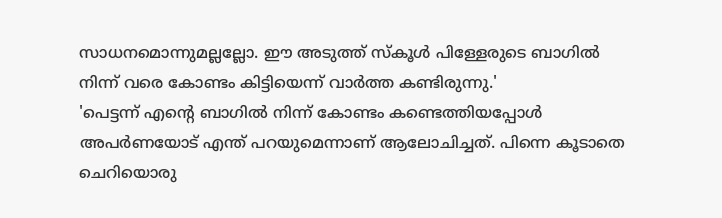സാധനമൊന്നുമല്ലല്ലോ. ഈ അടുത്ത് സ്കൂൾ പിള്ളേരുടെ ബാഗിൽ നിന്ന് വരെ കോണ്ടം കിട്ടിയെന്ന് വാർത്ത കണ്ടിരുന്നു.'
'പെട്ടന്ന് എന്റെ ബാഗിൽ നിന്ന് കോണ്ടം കണ്ടെത്തിയപ്പോൾ അപർണയോട് എന്ത് പറയുമെന്നാണ് ആലോചിച്ചത്. പിന്നെ കൂടാതെ ചെറിയൊരു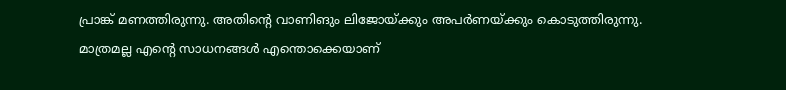പ്രാങ്ക് മണത്തിരുന്നു. അതിന്റെ വാണിങും ലിജോയ്ക്കും അപർണയ്ക്കും കൊടുത്തിരുന്നു. മാത്രമല്ല എന്റെ സാധനങ്ങൾ എന്തൊക്കെയാണ്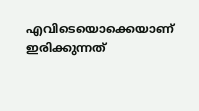എവിടെയൊക്കെയാണ് ഇരിക്കുന്നത്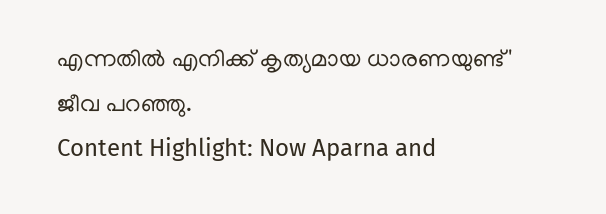എന്നതിൽ എനിക്ക് കൃത്യമായ ധാരണയുണ്ട്' ജീവ പറഞ്ഞു.
Content Highlight: Now Aparna and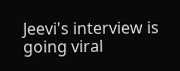Jeevi's interview is going viral